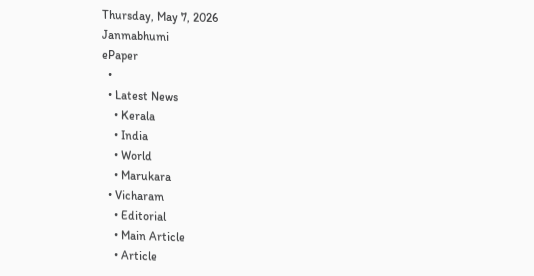Thursday, May 7, 2026
Janmabhumi
ePaper
  •
  • Latest News
    • Kerala
    • India
    • World
    • Marukara
  • Vicharam
    • Editorial
    • Main Article
    • Article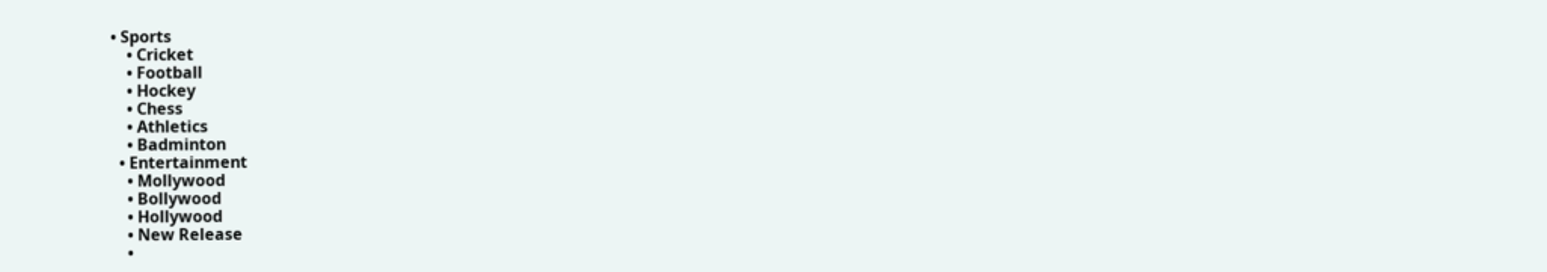• Sports
    • Cricket
    • Football
    • Hockey
    • Chess
    • Athletics
    • Badminton
  • Entertainment
    • Mollywood
    • Bollywood
    • Hollywood
    • New Release
    •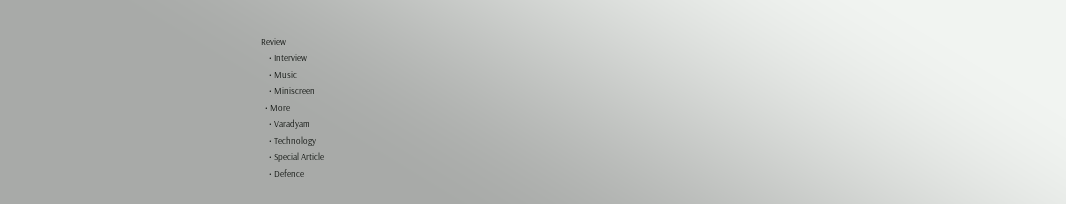Review
    • Interview
    • Music
    • Miniscreen
  • More
    • Varadyam
    • Technology
    • Special Article
    • Defence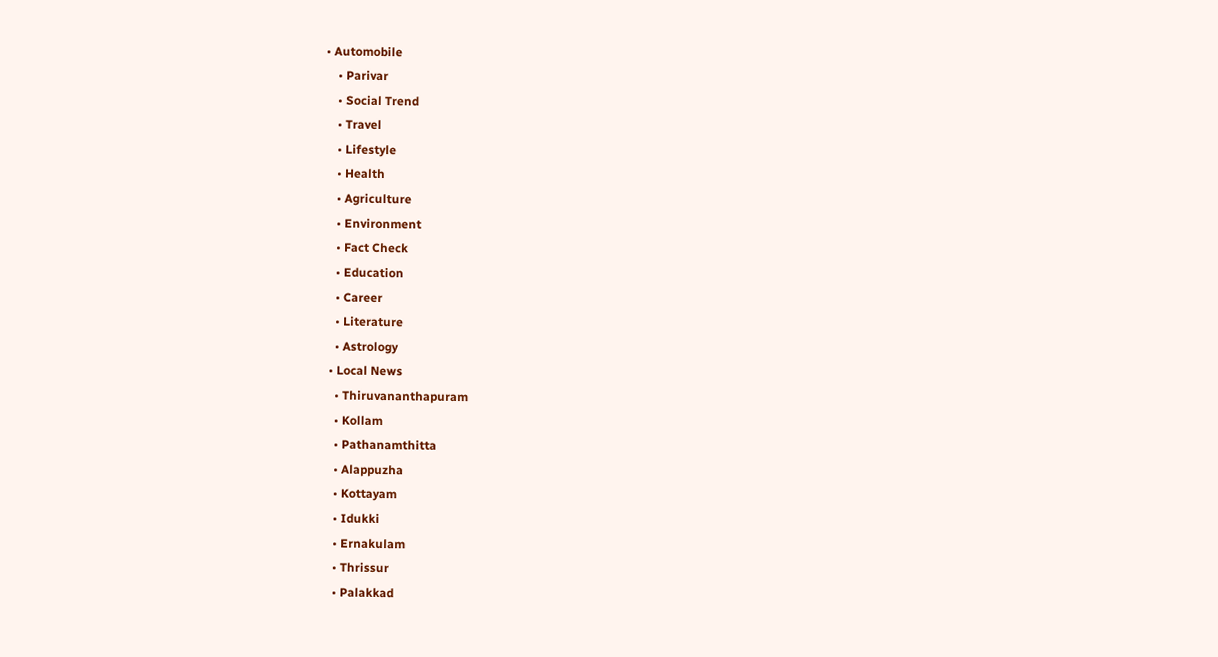• Automobile
    • Parivar
    • Social Trend
    • Travel
    • Lifestyle
    • Health
    • Agriculture
    • Environment
    • Fact Check
    • Education
    • Career
    • Literature
    • Astrology
  • Local News
    • Thiruvananthapuram
    • Kollam
    • Pathanamthitta
    • Alappuzha
    • Kottayam
    • Idukki
    • Ernakulam
    • Thrissur
    • Palakkad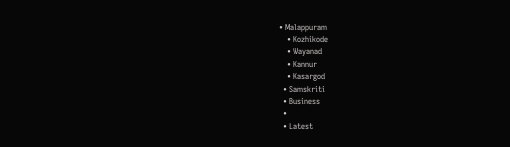• Malappuram
    • Kozhikode
    • Wayanad
    • Kannur
    • Kasargod
  • Samskriti
  • Business
  •
  • Latest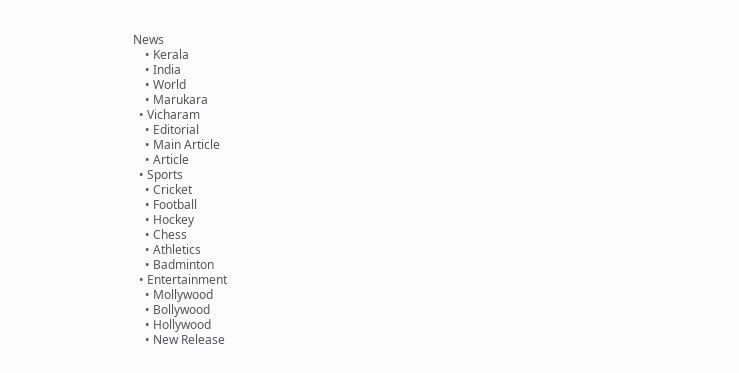News
    • Kerala
    • India
    • World
    • Marukara
  • Vicharam
    • Editorial
    • Main Article
    • Article
  • Sports
    • Cricket
    • Football
    • Hockey
    • Chess
    • Athletics
    • Badminton
  • Entertainment
    • Mollywood
    • Bollywood
    • Hollywood
    • New Release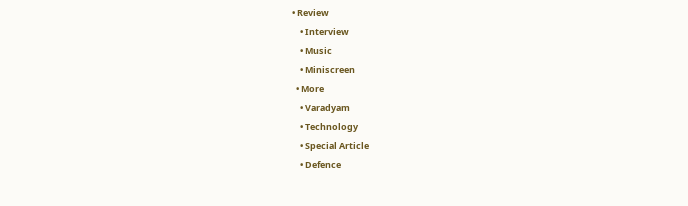• Review
    • Interview
    • Music
    • Miniscreen
  • More
    • Varadyam
    • Technology
    • Special Article
    • Defence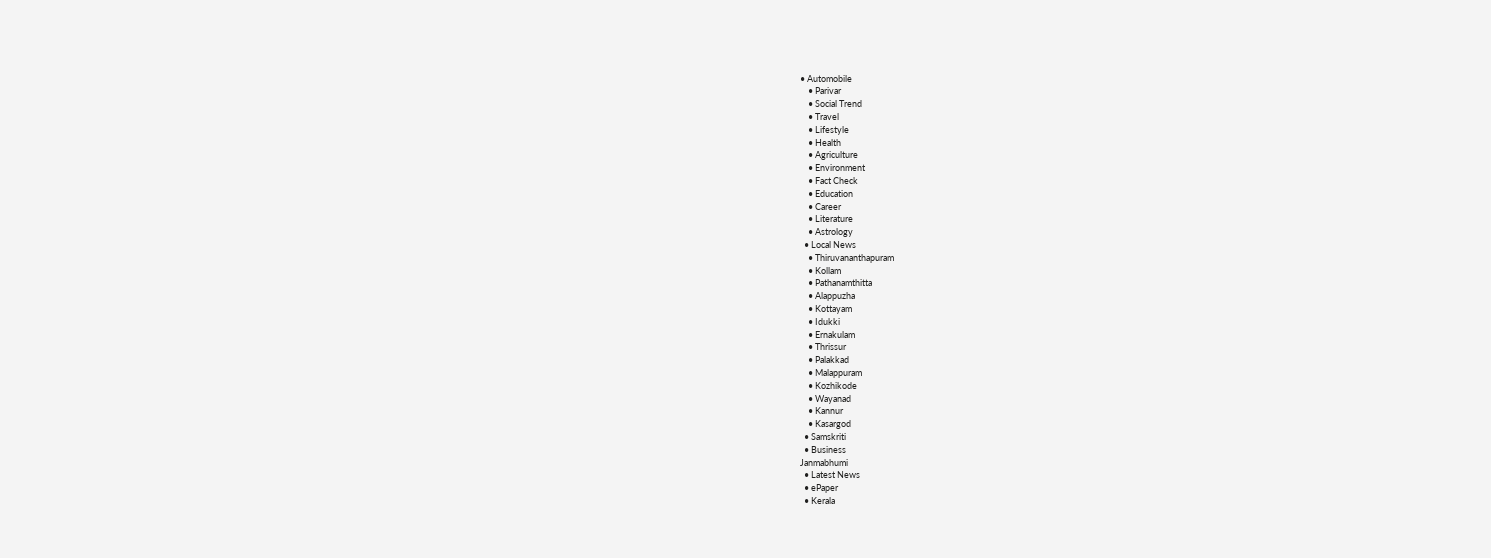• Automobile
    • Parivar
    • Social Trend
    • Travel
    • Lifestyle
    • Health
    • Agriculture
    • Environment
    • Fact Check
    • Education
    • Career
    • Literature
    • Astrology
  • Local News
    • Thiruvananthapuram
    • Kollam
    • Pathanamthitta
    • Alappuzha
    • Kottayam
    • Idukki
    • Ernakulam
    • Thrissur
    • Palakkad
    • Malappuram
    • Kozhikode
    • Wayanad
    • Kannur
    • Kasargod
  • Samskriti
  • Business
Janmabhumi
  • Latest News
  • ePaper
  • Kerala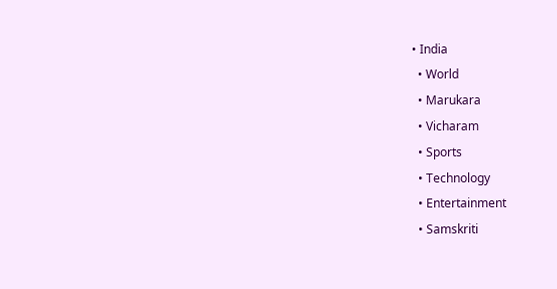• India
  • World
  • Marukara
  • Vicharam
  • Sports
  • Technology
  • Entertainment
  • Samskriti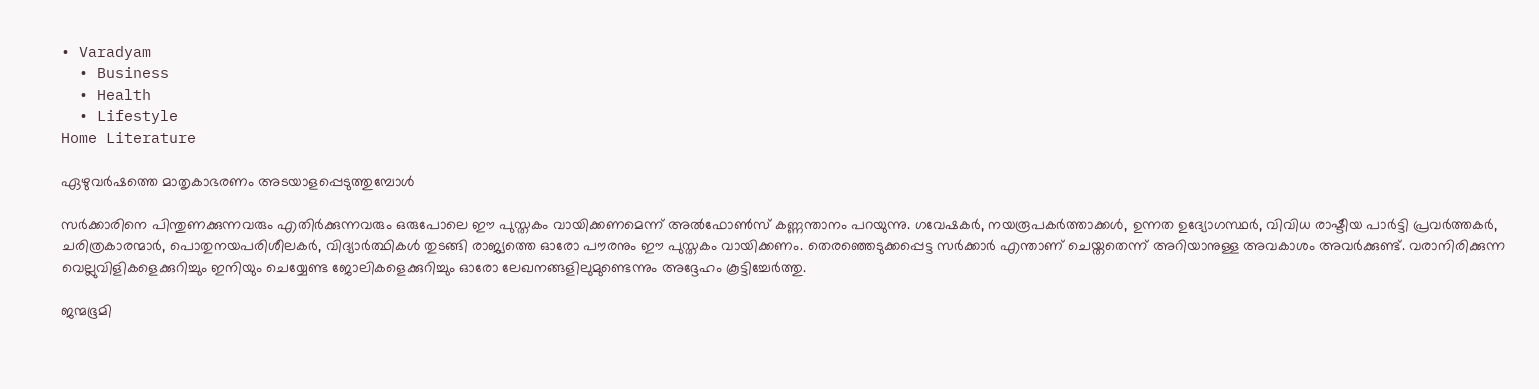• Varadyam
  • Business
  • Health
  • Lifestyle
Home Literature

ഏഴുവര്‍ഷത്തെ മാതൃകാഭരണം അടയാളപ്പെടുത്തുമ്പോള്‍

സര്‍ക്കാരിനെ പിന്തുണക്കുന്നവരും എതിര്‍ക്കുന്നവരും ഒരുപോലെ ഈ പുസ്തകം വായിക്കണമെന്ന് അല്‍ഫോണ്‍സ് കണ്ണന്താനം പറയുന്നു. ഗവേഷകര്‍, നയരൂപകര്‍ത്താക്കള്‍, ഉന്നത ഉദ്യോഗസ്ഥര്‍, വിവിധ രാഷ്ടീയ പാര്‍ട്ടി പ്രവര്‍ത്തകര്‍, ചരിത്രകാരന്മാര്‍, പൊതുനയപരിശീലകര്‍, വിദ്യാര്‍ത്ഥികള്‍ തുടങ്ങി രാജ്യത്തെ ഓരോ പൗരനും ഈ പുസ്തകം വായിക്കണം. തെരഞ്ഞെടുക്കപ്പെട്ട സര്‍ക്കാര്‍ എന്താണ് ചെയ്തതെന്ന് അറിയാനുള്ള അവകാശം അവര്‍ക്കുണ്ട്. വരാനിരിക്കുന്ന വെല്ലുവിളികളെക്കുറിച്ചും ഇനിയും ചെയ്യേണ്ട ജോലികളെക്കുറിച്ചും ഓരോ ലേഖനങ്ങളിലുമുണ്ടെന്നും അദ്ദേഹം കൂട്ടിച്ചേര്‍ത്തു.

ജന്മഭൂമി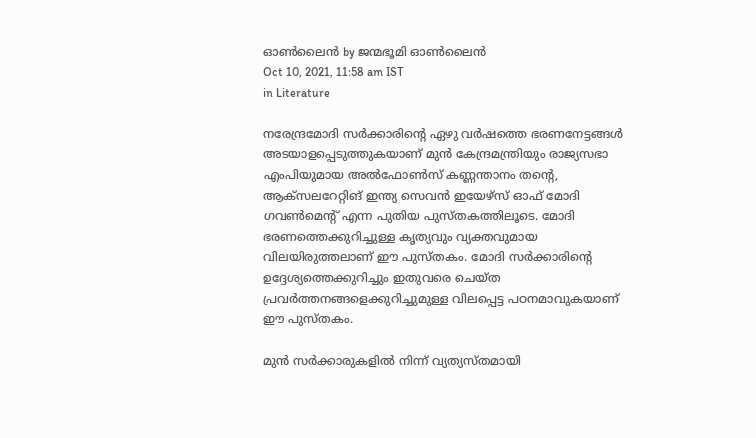ഓണ്‍ലൈന്‍ by ജന്മഭൂമി ഓണ്‍ലൈന്‍
Oct 10, 2021, 11:58 am IST
in Literature

നരേന്ദ്രമോദി സര്‍ക്കാരിന്റെ ഏഴു വര്‍ഷത്തെ ഭരണനേട്ടങ്ങള്‍ അടയാളപ്പെടുത്തുകയാണ് മുന്‍ കേന്ദ്രമന്ത്രിയും രാജ്യസഭാ എംപിയുമായ അല്‍ഫോണ്‍സ് കണ്ണന്താനം തന്റെ, ആക്‌സലറേറ്റിങ് ഇന്ത്യ സെവന്‍ ഇയേഴ്‌സ് ഓഫ് മോദി ഗവണ്‍മെന്റ് എന്ന പുതിയ പുസ്തകത്തിലൂടെ. മോദി ഭരണത്തെക്കുറിച്ചുള്ള കൃത്യവും വ്യക്തവുമായ വിലയിരുത്തലാണ് ഈ പുസ്തകം. മോദി സര്‍ക്കാരിന്റെ ഉദ്ദേശ്യത്തെക്കുറിച്ചും ഇതുവരെ ചെയ്ത പ്രവര്‍ത്തനങ്ങളെക്കുറിച്ചുമുള്ള വിലപ്പെട്ട പഠനമാവുകയാണ് ഈ പുസ്തകം.

മുന്‍ സര്‍ക്കാരുകളില്‍ നിന്ന് വ്യത്യസ്തമായി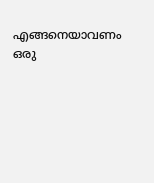എങ്ങനെയാവണം ഒരു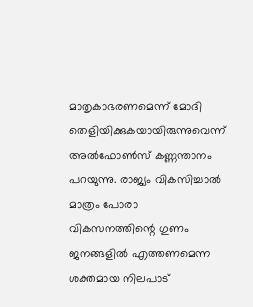മാതൃകാഭരണമെന്ന് മോദി തെളിയിക്കുകയായിരുന്നുവെന്ന് അല്‍ഫോണ്‍സ് കണ്ണന്താനം പറയുന്നു. രാജ്യം വികസിച്ചാല്‍ മാത്രം പോരാ വികസനത്തിന്റെ ഗുണം ജനങ്ങളില്‍ എത്തണമെന്ന ശക്തമായ നിലപാട്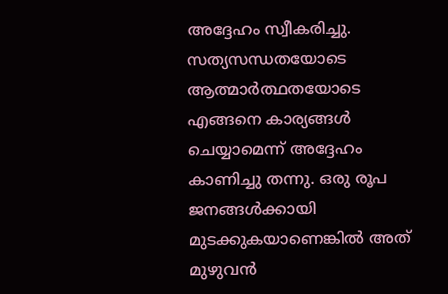അദ്ദേഹം സ്വീകരിച്ചു. സത്യസന്ധതയോടെ ആത്മാര്‍ത്ഥതയോടെ എങ്ങനെ കാര്യങ്ങള്‍ ചെയ്യാമെന്ന് അദ്ദേഹം കാണിച്ചു തന്നു. ഒരു രൂപ ജനങ്ങള്‍ക്കായി മുടക്കുകയാണെങ്കില്‍ അത് മുഴുവന്‍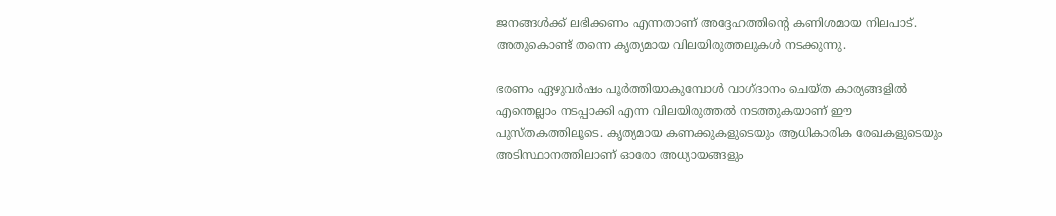ജനങ്ങള്‍ക്ക് ലഭിക്കണം എന്നതാണ് അദ്ദേഹത്തിന്റെ കണിശമായ നിലപാട്. അതുകൊണ്ട് തന്നെ കൃത്യമായ വിലയിരുത്തലുകള്‍ നടക്കുന്നു.

ഭരണം ഏഴുവര്‍ഷം പൂര്‍ത്തിയാകുമ്പോള്‍ വാഗ്ദാനം ചെയ്ത കാര്യങ്ങളില്‍ എന്തെല്ലാം നടപ്പാക്കി എന്ന വിലയിരുത്തല്‍ നടത്തുകയാണ് ഈ പുസ്തകത്തിലൂടെ. കൃത്യമായ കണക്കുകളുടെയും ആധികാരിക രേഖകളുടെയും അടിസ്ഥാനത്തിലാണ് ഓരോ അധ്യായങ്ങളും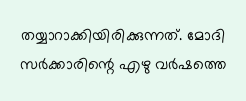തയ്യാറാക്കിയിരിക്കുന്നത്. മോദി സര്‍ക്കാരിന്റെ എഴു വര്‍ഷത്തെ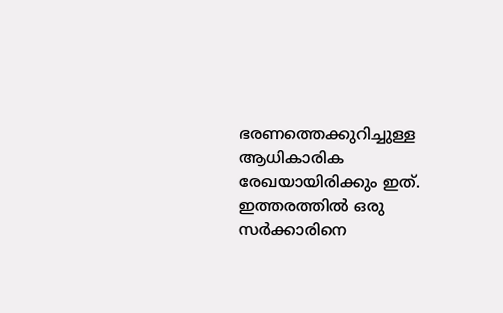ഭരണത്തെക്കുറിച്ചുള്ള ആധികാരിക രേഖയായിരിക്കും ഇത്. ഇത്തരത്തില്‍ ഒരു സര്‍ക്കാരിനെ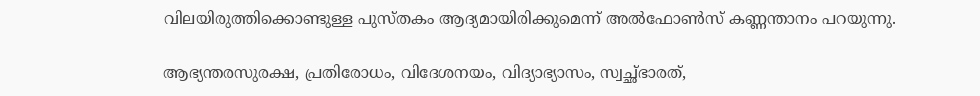വിലയിരുത്തിക്കൊണ്ടുള്ള പുസ്തകം ആദ്യമായിരിക്കുമെന്ന് അല്‍ഫോണ്‍സ് കണ്ണന്താനം പറയുന്നു.

ആഭ്യന്തരസുരക്ഷ, പ്രതിരോധം, വിദേശനയം, വിദ്യാഭ്യാസം, സ്വച്ഛ്ഭാരത്,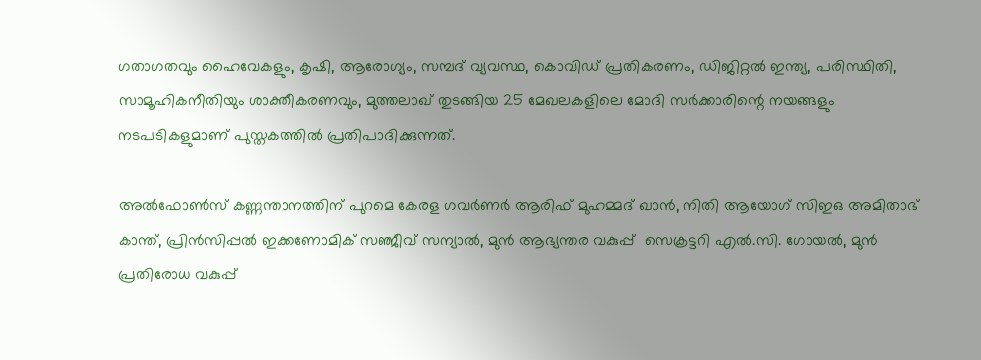ഗതാഗതവും ഹൈവേകളും, കൃഷി, ആരോഗ്യം, സമ്പദ് വ്യവസ്ഥ, കൊവിഡ് പ്രതികരണം, ഡിജിറ്റല്‍ ഇന്ത്യ, പരിസ്ഥിതി, സാമൂഹികനീതിയും ശാക്തീകരണവും, മുത്തലാഖ് തുടങ്ങിയ 25 മേഖലകളിലെ മോദി സര്‍ക്കാരിന്റെ നയങ്ങളും നടപടികളുമാണ് പുസ്തകത്തില്‍ പ്രതിപാദിക്കുന്നത്.

അല്‍ഫോണ്‍സ് കണ്ണന്താനത്തിന് പുറമെ കേരള ഗവര്‍ണര്‍ ആരിഫ് മുഹമ്മദ് ഖാന്‍, നിതി ആയോഗ് സിഇഒ അമിതാഭ് കാന്ത്, പ്രിന്‍സിപ്പല്‍ ഇക്കണോമിക് സഞ്ജീവ് സന്യാല്‍, മുന്‍ ആഭ്യന്തര വകുപ്പ്  സെക്രട്ടറി എല്‍.സി. ഗോയല്‍, മുന്‍ പ്രതിരോധ വകുപ്പ്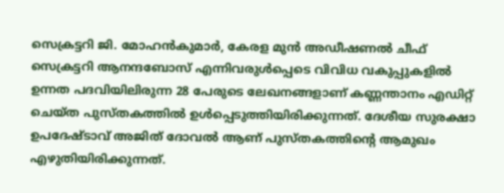സെക്രട്ടറി ജി. മോഹന്‍കുമാര്‍, കേരള മുന്‍ അഡീഷണല്‍ ചീഫ് സെക്രട്ടറി ആനന്ദബോസ് എന്നിവരുള്‍പ്പെടെ വിവിധ വകുപ്പുകളില്‍ ഉന്നത പദവിയിലിരുന്ന 28 പേരുടെ ലേഖനങ്ങളാണ് കണ്ണന്താനം എഡിറ്റ് ചെയ്ത പുസ്തകത്തില്‍ ഉള്‍പ്പെടുത്തിയിരിക്കുന്നത്. ദേശീയ സുരക്ഷാ ഉപദേഷ്ടാവ് അജിത് ദോവല്‍ ആണ് പുസ്തകത്തിന്റെ ആമുഖം എഴുതിയിരിക്കുന്നത്.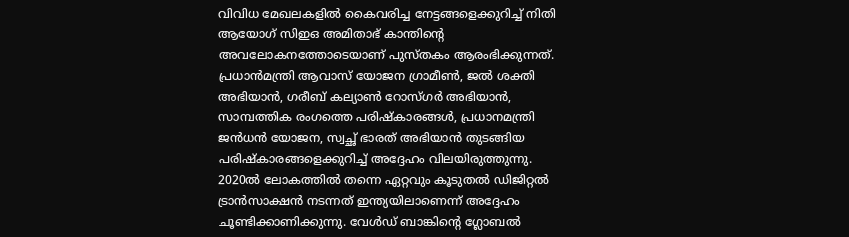വിവിധ മേഖലകളില്‍ കൈവരിച്ച നേട്ടങ്ങളെക്കുറിച്ച് നിതി ആയോഗ് സിഇഒ അമിതാഭ് കാന്തിന്റെ അവലോകനത്തോടെയാണ് പുസ്തകം ആരംഭിക്കുന്നത്. പ്രധാന്‍മന്ത്രി ആവാസ് യോജന ഗ്രാമീണ്‍, ജല്‍ ശക്തി അഭിയാന്‍, ഗരീബ് കല്യാണ്‍ റോസ്ഗര്‍ അഭിയാന്‍, സാമ്പത്തിക രംഗത്തെ പരിഷ്‌കാരങ്ങള്‍, പ്രധാനമന്ത്രി ജന്‍ധന്‍ യോജന, സ്വച്ഛ് ഭാരത് അഭിയാന്‍ തുടങ്ങിയ പരിഷ്‌കാരങ്ങളെക്കുറിച്ച് അദ്ദേഹം വിലയിരുത്തുന്നു. 2020ല്‍ ലോകത്തില്‍ തന്നെ ഏറ്റവും കൂടുതല്‍ ഡിജിറ്റല്‍ ട്രാന്‍സാക്ഷന്‍ നടന്നത് ഇന്ത്യയിലാണെന്ന് അദ്ദേഹം ചൂണ്ടിക്കാണിക്കുന്നു. വേള്‍ഡ് ബാങ്കിന്റെ ഗ്ലോബല്‍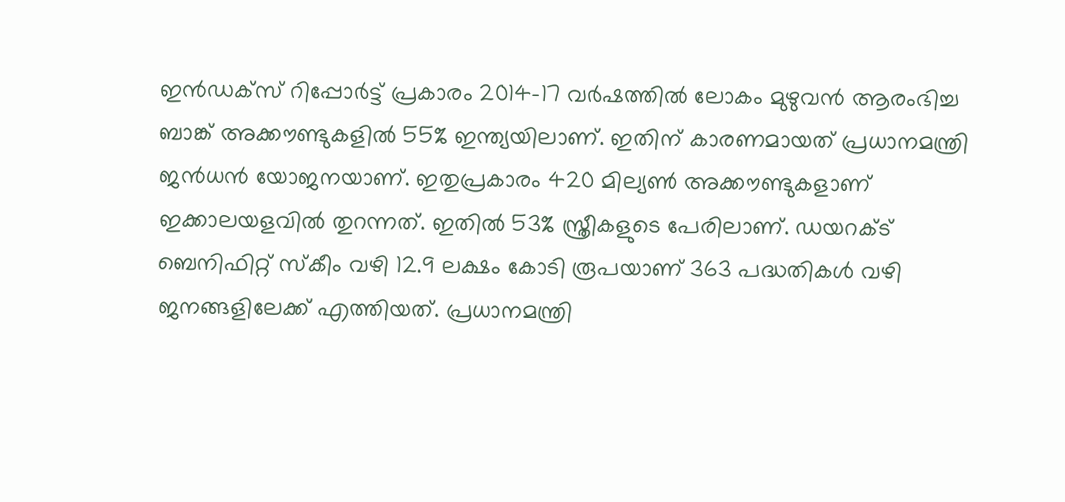ഇന്‍ഡക്‌സ് റിപ്പോര്‍ട്ട് പ്രകാരം 2014-17 വര്‍ഷത്തില്‍ ലോകം മുഴുവന്‍ ആരംഭിച്ച ബാങ്ക് അക്കൗണ്ടുകളില്‍ 55% ഇന്ത്യയിലാണ്. ഇതിന് കാരണമായത് പ്രധാനമന്ത്രി ജന്‍ധന്‍ യോജനയാണ്. ഇതുപ്രകാരം 420 മില്യണ്‍ അക്കൗണ്ടുകളാണ് ഇക്കാലയളവില്‍ തുറന്നത്. ഇതില്‍ 53% സ്ത്രീകളുടെ പേരിലാണ്. ഡയറക്ട് ബെനിഫിറ്റ് സ്‌കീം വഴി 12.9 ലക്ഷം കോടി രൂപയാണ് 363 പദ്ധതികള്‍ വഴി ജനങ്ങളിലേക്ക് എത്തിയത്. പ്രധാനമന്ത്രി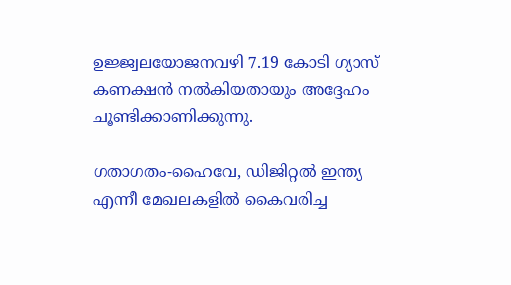ഉജ്ജ്വലയോജനവഴി 7.19 കോടി ഗ്യാസ് കണക്ഷന്‍ നല്‍കിയതായും അദ്ദേഹം ചൂണ്ടിക്കാണിക്കുന്നു.

ഗതാഗതം-ഹൈവേ, ഡിജിറ്റല്‍ ഇന്ത്യ എന്നീ മേഖലകളില്‍ കൈവരിച്ച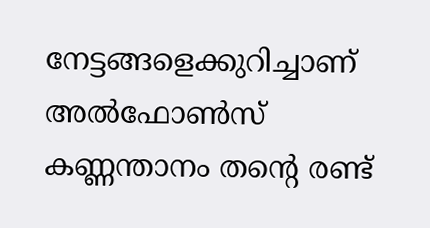നേട്ടങ്ങളെക്കുറിച്ചാണ് അല്‍ഫോണ്‍സ് കണ്ണന്താനം തന്റെ രണ്ട്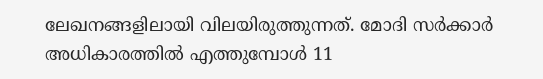ലേഖനങ്ങളിലായി വിലയിരുത്തുന്നത്. മോദി സര്‍ക്കാര്‍ അധികാരത്തില്‍ എത്തുമ്പോള്‍ 11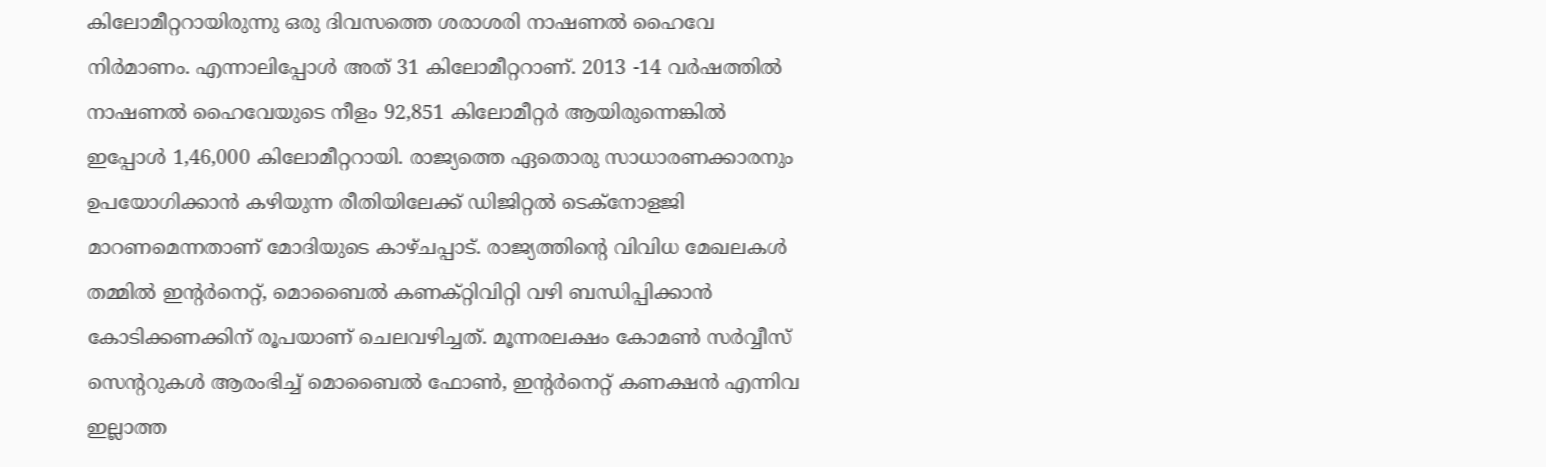കിലോമീറ്ററായിരുന്നു ഒരു ദിവസത്തെ ശരാശരി നാഷണല്‍ ഹൈവേ നിര്‍മാണം. എന്നാലിപ്പോള്‍ അത് 31 കിലോമീറ്ററാണ്. 2013 -14 വര്‍ഷത്തില്‍ നാഷണല്‍ ഹൈവേയുടെ നീളം 92,851 കിലോമീറ്റര്‍ ആയിരുന്നെങ്കില്‍ ഇപ്പോള്‍ 1,46,000 കിലോമീറ്ററായി. രാജ്യത്തെ ഏതൊരു സാധാരണക്കാരനും ഉപയോഗിക്കാന്‍ കഴിയുന്ന രീതിയിലേക്ക് ഡിജിറ്റല്‍ ടെക്‌നോളജി മാറണമെന്നതാണ് മോദിയുടെ കാഴ്ചപ്പാട്. രാജ്യത്തിന്റെ വിവിധ മേഖലകള്‍ തമ്മില്‍ ഇന്റര്‍നെറ്റ്, മൊബൈല്‍ കണക്റ്റിവിറ്റി വഴി ബന്ധിപ്പിക്കാന്‍ കോടിക്കണക്കിന് രൂപയാണ് ചെലവഴിച്ചത്. മൂന്നരലക്ഷം കോമണ്‍ സര്‍വ്വീസ് സെന്ററുകള്‍ ആരംഭിച്ച് മൊബൈല്‍ ഫോണ്‍, ഇന്റര്‍നെറ്റ് കണക്ഷന്‍ എന്നിവ ഇല്ലാത്ത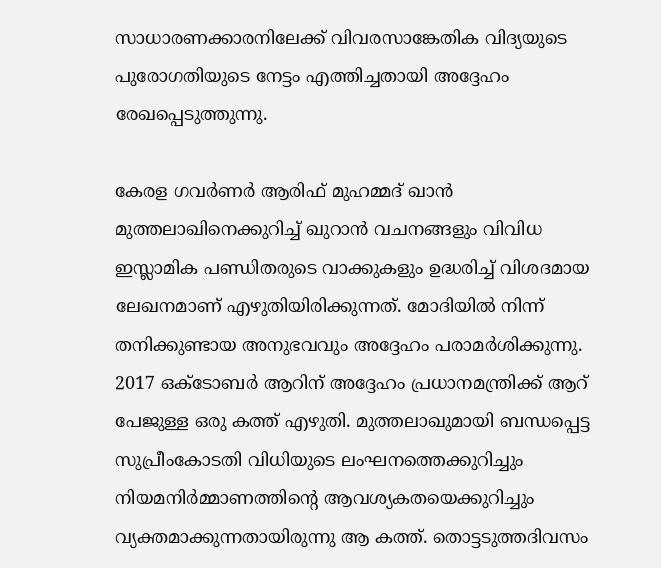സാധാരണക്കാരനിലേക്ക് വിവരസാങ്കേതിക വിദ്യയുടെ പുരോഗതിയുടെ നേട്ടം എത്തിച്ചതായി അദ്ദേഹം രേഖപ്പെടുത്തുന്നു.

കേരള ഗവര്‍ണര്‍ ആരിഫ് മുഹമ്മദ് ഖാന്‍ മുത്തലാഖിനെക്കുറിച്ച് ഖുറാന്‍ വചനങ്ങളും വിവിധ ഇസ്ലാമിക പണ്ഡിതരുടെ വാക്കുകളും ഉദ്ധരിച്ച് വിശദമായ ലേഖനമാണ് എഴുതിയിരിക്കുന്നത്. മോദിയില്‍ നിന്ന് തനിക്കുണ്ടായ അനുഭവവും അദ്ദേഹം പരാമര്‍ശിക്കുന്നു. 2017 ഒക്ടോബര്‍ ആറിന് അദ്ദേഹം പ്രധാനമന്ത്രിക്ക് ആറ് പേജുള്ള ഒരു കത്ത് എഴുതി. മുത്തലാഖുമായി ബന്ധപ്പെട്ട സുപ്രീംകോടതി വിധിയുടെ ലംഘനത്തെക്കുറിച്ചും നിയമനിര്‍മ്മാണത്തിന്റെ ആവശ്യകതയെക്കുറിച്ചും വ്യക്തമാക്കുന്നതായിരുന്നു ആ കത്ത്. തൊട്ടടുത്തദിവസം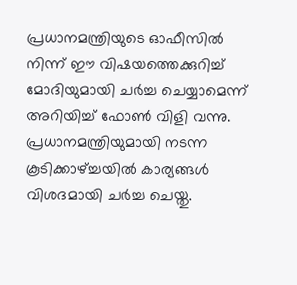പ്രധാനമന്ത്രിയുടെ ഓഫീസില്‍ നിന്ന് ഈ വിഷയത്തെക്കുറിച്ച് മോദിയുമായി ചര്‍ച്ച ചെയ്യാമെന്ന് അറിയിച്ച് ഫോണ്‍ വിളി വന്നു. പ്രധാനമന്ത്രിയുമായി നടന്ന കൂടിക്കാഴ്‌ച്ചയില്‍ കാര്യങ്ങള്‍ വിശദമായി ചര്‍ച്ച ചെയ്തു.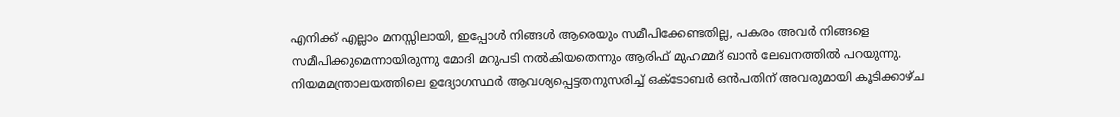എനിക്ക് എല്ലാം മനസ്സിലായി, ഇപ്പോള്‍ നിങ്ങള്‍ ആരെയും സമീപിക്കേണ്ടതില്ല, പകരം അവര്‍ നിങ്ങളെ സമീപിക്കുമെന്നായിരുന്നു മോദി മറുപടി നല്‍കിയതെന്നും ആരിഫ് മുഹമ്മദ് ഖാന്‍ ലേഖനത്തില്‍ പറയുന്നു. നിയമമന്ത്രാലയത്തിലെ ഉദ്യോഗസ്ഥര്‍ ആവശ്യപ്പെട്ടതനുസരിച്ച് ഒക്ടോബര്‍ ഒന്‍പതിന് അവരുമായി കൂടിക്കാഴ്ച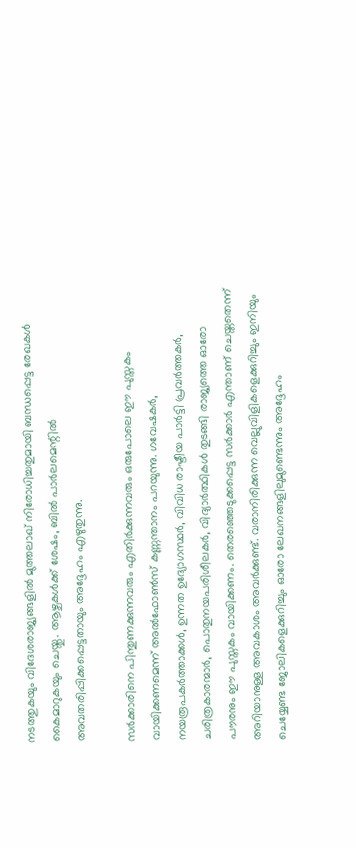നടത്തുകയും വിദേശരാജ്യങ്ങളില്‍ മുത്തലാഖ് നിരോധിച്ചതുമായി ബന്ധപ്പെട്ട രേഖകള്‍ കൈമാറുകയും ചെയ്തു. ആഴ്ചകള്‍ക്ക് ശേഷം, ബില്‍ പാര്‍ലമെന്റില്‍ അവതരിപ്പിക്കപ്പെട്ടതായും അദ്ദേഹം എഴുതുന്നു.

സര്‍ക്കാരിനെ പിന്തുണക്കുന്നവരും എതിര്‍ക്കുന്നവരും ഒരുപോലെ ഈ പുസ്തകം വായിക്കണമെന്ന് അല്‍ഫോണ്‍സ് കണ്ണന്താനം പറയുന്നു. ഗവേഷകര്‍, നയരൂപകര്‍ത്താക്കള്‍, ഉന്നത ഉദ്യോഗസ്ഥര്‍, വിവിധ രാഷ്ടീയ പാര്‍ട്ടി പ്രവര്‍ത്തകര്‍, ചരിത്രകാരന്മാര്‍, പൊതുനയപരിശീലകര്‍, വിദ്യാര്‍ത്ഥികള്‍ തുടങ്ങി രാജ്യത്തെ ഓരോ പൗരനും ഈ പുസ്തകം വായിക്കണം. തെരഞ്ഞെടുക്കപ്പെട്ട സര്‍ക്കാര്‍ എന്താണ് ചെയ്തതെന്ന് അറിയാനുള്ള അവകാശം അവര്‍ക്കുണ്ട്. വരാനിരിക്കുന്ന വെല്ലുവിളികളെക്കുറിച്ചും ഇനിയും ചെയ്യേണ്ട ജോലികളെക്കുറിച്ചും ഓരോ ലേഖനങ്ങളിലുമുണ്ടെന്നും അദ്ദേഹം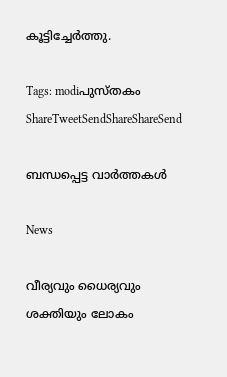കൂട്ടിച്ചേര്‍ത്തു.

Tags: modiപുസ്തകം
ShareTweetSendShareShareSend

ബന്ധപ്പെട്ട വാര്‍ത്തകള്‍

News

വീര്യവും ധൈര്യവും ശക്തിയും ലോകം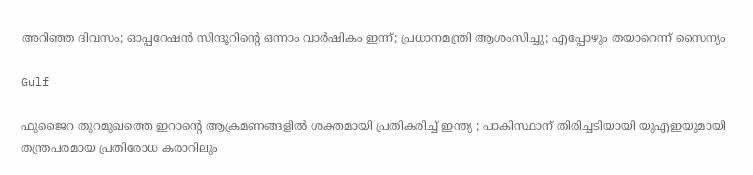അറിഞ്ഞ ദിവസം; ഓപ്പറേഷൻ സിന്ദൂറിന്റെ ഒന്നാം വാർഷികം ഇന്ന്; പ്രധാനമന്ത്രി ആശംസിച്ചു; എപ്പോഴും തയാറെന്ന് സൈന്യം

Gulf

ഫുജൈറ തുറമുഖത്തെ ഇറാന്റെ ആക്രമണങ്ങളിൽ ശക്തമായി പ്രതികരിച്ച് ഇന്ത്യ ; പാകിസ്ഥാന് തിരിച്ചടിയായി യുഎഇയുമായി തന്ത്രപരമായ പ്രതിരോധ കരാറിലും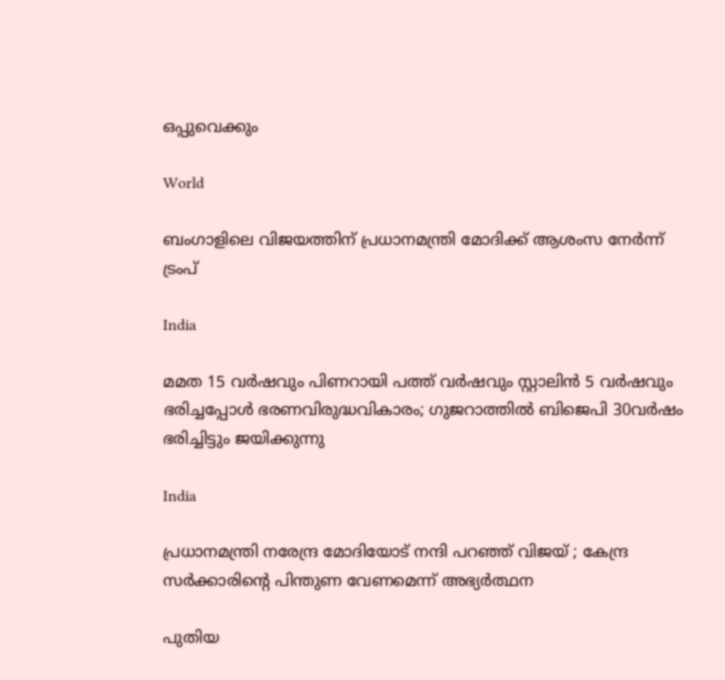ഒപ്പുവെക്കും

World

ബംഗാളിലെ വിജയത്തിന് പ്രധാനമന്ത്രി മോദിക്ക് ആശംസ നേർന്ന് ട്രംപ്

India

മമത 15 വര്‍ഷവും പിണറായി പത്ത് വര്‍ഷവും സ്റ്റാലിന്‍ 5 വര്‍ഷവും ഭരിച്ചപ്പോള്‍ ഭരണവിരുദ്ധവികാരം; ഗുജറാത്തില്‍ ബിജെപി 30വര്‍ഷം ഭരിച്ചിട്ടും ജയിക്കുന്നു

India

പ്രധാനമന്ത്രി നരേന്ദ്ര മോദിയോട് നന്ദി പറഞ്ഞ് വിജയ് ; കേന്ദ്ര സർക്കാരിന്റെ പിന്തുണ വേണമെന്ന് അഭ്യർത്ഥന

പുതിയ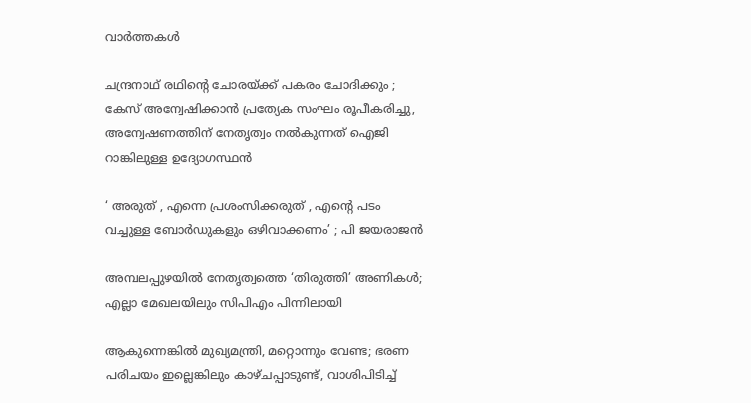വാര്‍ത്തകള്‍

ചന്ദ്രനാഥ് രഥിന്റെ ചോരയ്‌ക്ക് പകരം ചോദിക്കും ; കേസ് അന്വേഷിക്കാൻ പ്രത്യേക സംഘം രൂപീകരിച്ചു, അന്വേഷണത്തിന് നേതൃത്വം നൽകുന്നത് ഐജി റാങ്കിലുള്ള ഉദ്യോഗസ്ഥൻ

‘ അരുത് , എന്നെ പ്രശംസിക്കരുത് , എന്റെ പടം വച്ചുള്ള ബോര്‍ഡുകളും ഒഴിവാക്കണം’ ; പി ജയരാജൻ

അമ്പലപ്പുഴയില്‍ നേതൃത്വത്തെ ‘തിരുത്തി’ അണികള്‍; എല്ലാ മേഖലയിലും സിപിഎം പിന്നിലായി

ആകുന്നെങ്കിൽ മുഖ്യമന്ത്രി, മറ്റൊന്നും വേണ്ട; ഭരണ പരിചയം ഇല്ലെങ്കിലും കാഴ്ചപ്പാടുണ്ട്, വാശിപിടിച്ച്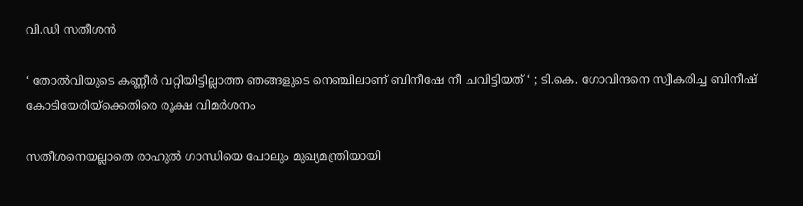വി.ഡി സതീശൻ

‘ തോൽവിയുടെ കണ്ണീർ വറ്റിയിട്ടില്ലാത്ത ഞങ്ങളുടെ നെഞ്ചിലാണ് ബിനീഷേ നീ ചവിട്ടിയത് ‘ ; ടി.കെ. ഗോവിന്ദനെ സ്വീകരിച്ച ബിനീഷ് കോടിയേരിയ്‌ക്കെതിരെ രൂക്ഷ വിമർശനം

സതീശനെയല്ലാതെ രാഹുൽ ഗാന്ധിയെ പോലും മുഖ്യമന്ത്രിയായി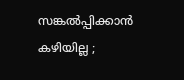സങ്കൽപ്പിക്കാൻ കഴിയില്ല ;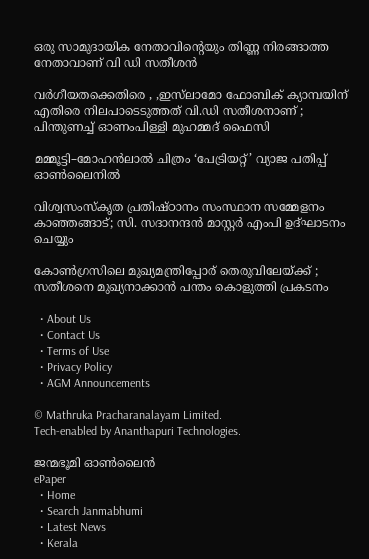ഒരു സാമുദായിക നേതാവിന്റെയും തിണ്ണ നിരങ്ങാത്ത നേതാവാണ് വി ഡി സതീശൻ

വർഗീയതക്കെതിരെ , ,ഇസ്‌ലാമോ ഫോബിക് ക്യാമ്പയിന് എതിരെ നിലപാടെടുത്തത് വി.ഡി സതീശനാണ് ; പിന്തുണച്ച് ഓണംപിള്ളി മുഹമ്മദ് ഫൈസി

മമ്മൂട്ടി–മോഹൻലാൽ ചിത്രം ‘പേട്രിയറ്റ്’ വ്യാജ പതിപ്പ് ഓൺലൈനിൽ

വിശ്വസംസ്‌കൃത പ്രതിഷ്ഠാനം സംസ്ഥാന സമ്മേളനം കാഞ്ഞങ്ങാട്; സി. സദാനന്ദന്‍ മാസ്റ്റര്‍ എംപി ഉദ്ഘാടനം ചെയ്യും

കോൺഗ്രസിലെ മുഖ്യമന്ത്രിപ്പോര് തെരുവിലേയ്‌ക്ക് ; സതീശനെ മുഖ്യനാക്കാൻ പന്തം കൊളുത്തി പ്രകടനം

  • About Us
  • Contact Us
  • Terms of Use
  • Privacy Policy
  • AGM Announcements

© Mathruka Pracharanalayam Limited.
Tech-enabled by Ananthapuri Technologies.

ജന്മഭൂമി ഓണ്‍ലൈന്‍
ePaper
  • Home
  • Search Janmabhumi
  • Latest News
  • Kerala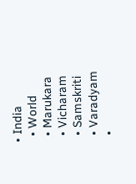• India
  • World
  • Marukara
  • Vicharam
  • Samskriti
  • Varadyam
  •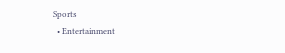Sports
  • Entertainment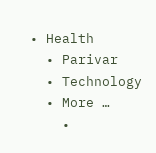• Health
  • Parivar
  • Technology
  • More …
    •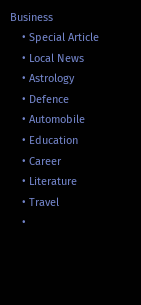Business
    • Special Article
    • Local News
    • Astrology
    • Defence
    • Automobile
    • Education
    • Career
    • Literature
    • Travel
    •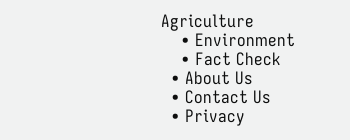Agriculture
    • Environment
    • Fact Check
  • About Us
  • Contact Us
  • Privacy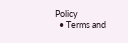Policy
  • Terms and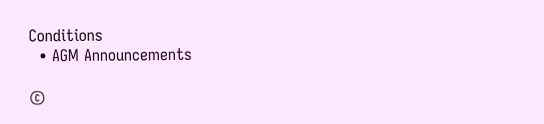Conditions
  • AGM Announcements

©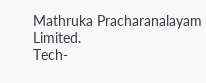Mathruka Pracharanalayam Limited.
Tech-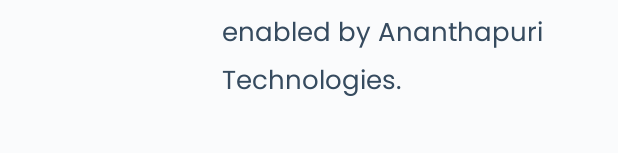enabled by Ananthapuri Technologies.